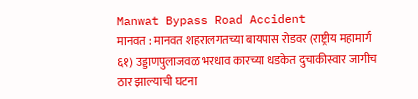Manwat Bypass Road Accident
मानवत : मानवत शहरालगतच्या बायपास रोडवर (राष्ट्रीय महामार्ग ६१) उड्डाणपुलाजवळ भरधाव कारच्या धडकेत दुचाकीस्वार जागीच ठार झाल्याची घटना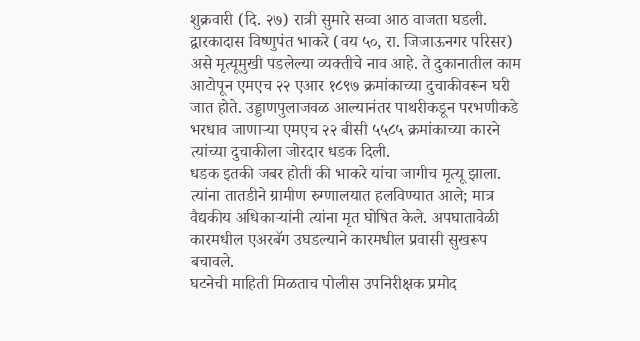शुक्रवारी (दि. २७) रात्री सुमारे सव्वा आठ वाजता घडली.
द्वारकादास विष्णुपंत भाकरे (वय ५०, रा. जिजाऊनगर परिसर) असे मृत्यूमुखी पडलेल्या व्यक्तीचे नाव आहे. ते दुकानातील काम आटोपून एमएच २२ एआर १८९७ क्रमांकाच्या दुचाकीवरून घरी जात होते. उड्डाणपुलाजवळ आल्यानंतर पाथरीकडून परभणीकडे भरधाव जाणाऱ्या एमएच २२ बीसी ५५८५ क्रमांकाच्या कारने त्यांच्या दुचाकीला जोरदार धडक दिली.
धडक इतकी जबर होती की भाकरे यांचा जागीच मृत्यू झाला. त्यांना तातडीने ग्रामीण रुग्णालयात हलविण्यात आले; मात्र वैद्यकीय अधिकाऱ्यांनी त्यांना मृत घोषित केले. अपघातावेळी कारमधील एअरबॅग उघडल्याने कारमधील प्रवासी सुखरूप बचावले.
घटनेची माहिती मिळताच पोलीस उपनिरीक्षक प्रमोद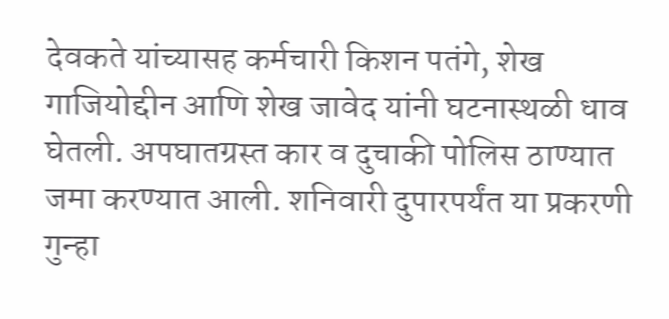देवकते यांच्यासह कर्मचारी किशन पतंगे, शेख गाजियोद्दीन आणि शेख जावेद यांनी घटनास्थळी धाव घेतली. अपघातग्रस्त कार व दुचाकी पोलिस ठाण्यात जमा करण्यात आली. शनिवारी दुपारपर्यंत या प्रकरणी गुन्हा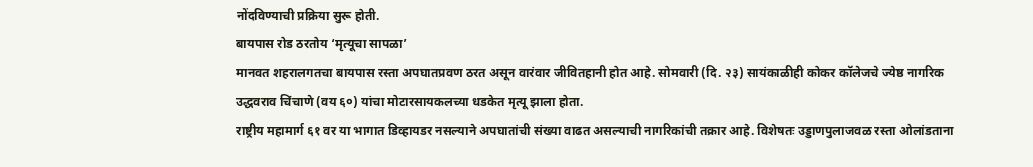नोंदविण्याची प्रक्रिया सुरू होती.
बायपास रोड ठरतोय ‘मृत्यूचा सापळा’
मानवत शहरालगतचा बायपास रस्ता अपघातप्रवण ठरत असून वारंवार जीवितहानी होत आहे. सोमवारी (दि. २३) सायंकाळीही कोकर कॉलेजचे ज्येष्ठ नागरिक उद्धवराव चिंचाणे (वय ६०) यांचा मोटारसायकलच्या धडकेत मृत्यू झाला होता.
राष्ट्रीय महामार्ग ६१ वर या भागात डिव्हायडर नसल्याने अपघातांची संख्या वाढत असल्याची नागरिकांची तक्रार आहे. विशेषतः उड्डाणपुलाजवळ रस्ता ओलांडताना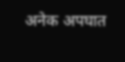अनेक अपघात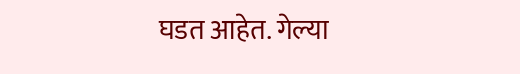घडत आहेत. गेल्या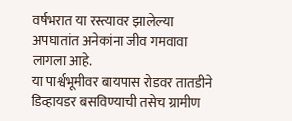वर्षभरात या रस्त्यावर झालेल्या अपघातांत अनेकांना जीव गमवावा लागला आहे.
या पार्श्वभूमीवर बायपास रोडवर तातडीने डिव्हायडर बसविण्याची तसेच ग्रामीण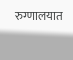रुग्णालयात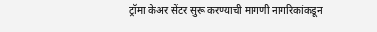ट्रॉमा केअर सेंटर सुरू करण्याची मागणी नागरिकांकडून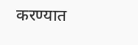करण्यात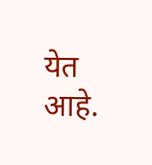येत आहे.